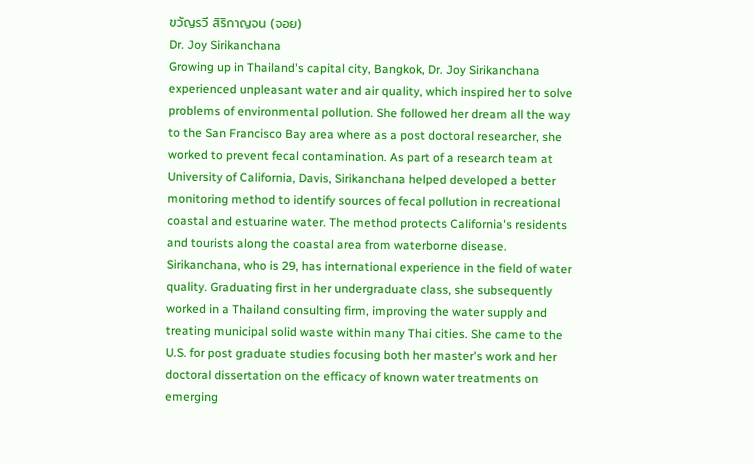ขวัญรวี สิริกาญจน (จอย)
Dr. Joy Sirikanchana
Growing up in Thailand's capital city, Bangkok, Dr. Joy Sirikanchana experienced unpleasant water and air quality, which inspired her to solve problems of environmental pollution. She followed her dream all the way to the San Francisco Bay area where as a post doctoral researcher, she worked to prevent fecal contamination. As part of a research team at University of California, Davis, Sirikanchana helped developed a better monitoring method to identify sources of fecal pollution in recreational coastal and estuarine water. The method protects California's residents and tourists along the coastal area from waterborne disease.
Sirikanchana, who is 29, has international experience in the field of water quality. Graduating first in her undergraduate class, she subsequently worked in a Thailand consulting firm, improving the water supply and treating municipal solid waste within many Thai cities. She came to the U.S. for post graduate studies focusing both her master's work and her doctoral dissertation on the efficacy of known water treatments on emerging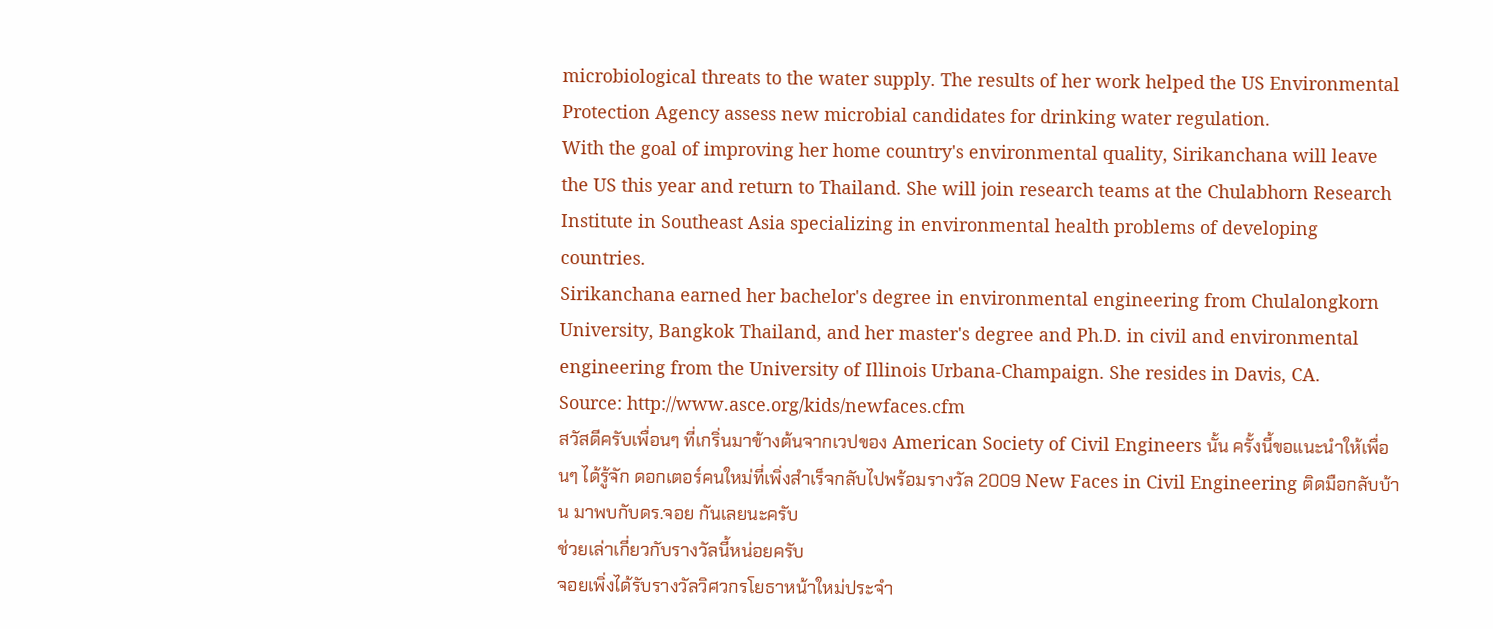microbiological threats to the water supply. The results of her work helped the US Environmental Protection Agency assess new microbial candidates for drinking water regulation.
With the goal of improving her home country's environmental quality, Sirikanchana will leave the US this year and return to Thailand. She will join research teams at the Chulabhorn Research Institute in Southeast Asia specializing in environmental health problems of developing countries.
Sirikanchana earned her bachelor's degree in environmental engineering from Chulalongkorn University, Bangkok Thailand, and her master's degree and Ph.D. in civil and environmental engineering from the University of Illinois Urbana-Champaign. She resides in Davis, CA.
Source: http://www.asce.org/kids/newfaces.cfm
สวัสดีครับเพื่อนๆ ที่เกริ่นมาข้างต้นจากเวปของ American Society of Civil Engineers นั้น ครั้งนี้ขอแนะนำให้เพื่อนๆ ได้รู้จัก ดอกเตอร์คนใหม่ที่เพิ่งสำเร็จกลับไปพร้อมรางวัล 2009 New Faces in Civil Engineering ติดมือกลับบ้าน มาพบกับดร.จอย กันเลยนะครับ
ช่วยเล่าเกี่ยวกับรางวัลนี้หน่อยครับ
จอยเพิ่งได้รับรางวัลวิศวกรโยธาหน้าใหม่ประจำ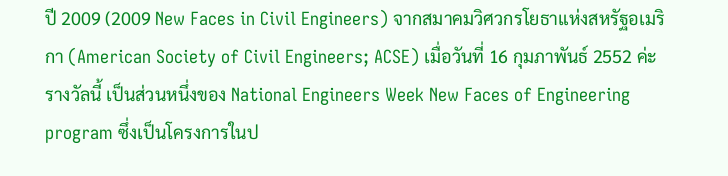ปี 2009 (2009 New Faces in Civil Engineers) จากสมาคมวิศวกรโยธาแห่งสหรัฐอเมริกา (American Society of Civil Engineers; ACSE) เมื่อวันที่ 16 กุมภาพันธ์ 2552 ค่ะ รางวัลนี้ เป็นส่วนหนึ่งของ National Engineers Week New Faces of Engineering program ซึ่งเป็นโครงการในป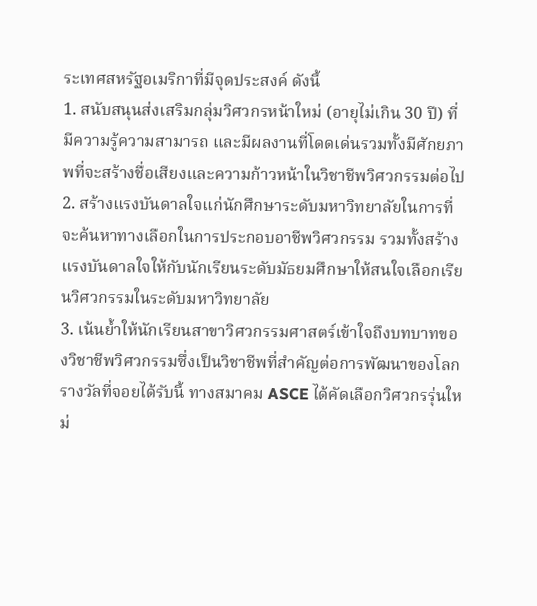ระเทศสหรัฐอเมริกาที่มีจุดประสงค์ ดังนี้
1. สนับสนุนส่งเสริมกลุ่มวิศวกรหน้าใหม่ (อายุไม่เกิน 30 ปี) ที่มีความรู้ความสามารถ และมีผลงานที่โดดเด่นรวมทั้งมีศักยภาพที่จะสร้างชื่อเสียงและความก้าวหน้าในวิชาชีพวิศวกรรมต่อไป
2. สร้างแรงบันดาลใจแก่นักศึกษาระดับมหาวิทยาลัยในการที่จะค้นหาทางเลือกในการประกอบอาชีพวิศวกรรม รวมทั้งสร้างแรงบันดาลใจให้กับนักเรียนระดับมัธยมศึกษาให้สนใจเลือกเรียนวิศวกรรมในระดับมหาวิทยาลัย
3. เน้นย้ำให้นักเรียนสาขาวิศวกรรมศาสตร์เข้าใจถึงบทบาทของวิชาชีพวิศวกรรมซึ่งเป็นวิชาชีพที่สำคัญต่อการพัฒนาของโลก
รางวัลที่จอยได้รับนี้ ทางสมาคม ASCE ได้คัดเลือกวิศวกรรุ่นใหม่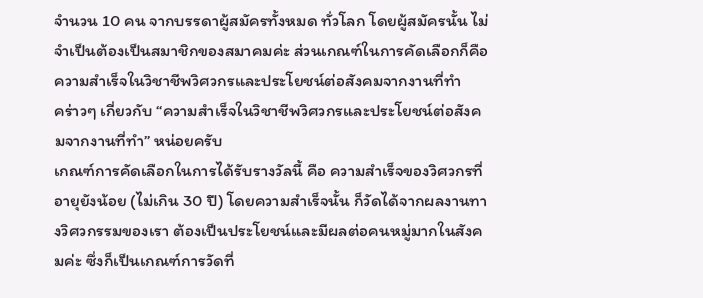จำนวน 10 คน จากบรรดาผู้สมัครทั้งหมด ทั่วโลก โดยผู้สมัครนั้น ไม่จำเป็นต้องเป็นสมาชิกของสมาคมค่ะ ส่วนเกณฑ์ในการคัดเลือกก็คือ ความสำเร็จในวิชาชีพวิศวกรและประโยชน์ต่อสังคมจากงานที่ทำ
คร่าวๆ เกี่ยวกับ “ความสำเร็จในวิชาชีพวิศวกรและประโยชน์ต่อสังคมจากงานที่ทำ” หน่อยครับ
เกณฑ์การคัดเลือกในการได้รับรางวัลนี้ คือ ความสำเร็จของวิศวกรที่อายุยังน้อย (ไม่เกิน 30 ปี) โดยความสำเร็จนั้น ก็วัดได้จากผลงานทางวิศวกรรมของเรา ต้องเป็นประโยชน์และมีผลต่อคนหมู่มากในสังคมค่ะ ซึ่งก็เป็นเกณฑ์การวัดที่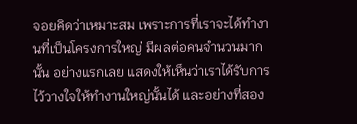จอยคิดว่าเหมาะสม เพราะการที่เราจะได้ทำงานที่เป็นโครงการใหญ่ มีผลต่อคนจำนวนมากนั้น อย่างแรกเลย แสดงให้เห็นว่าเราได้รับการไว้วางใจให้ทำงานใหญ่นั้นได้ และอย่างที่สอง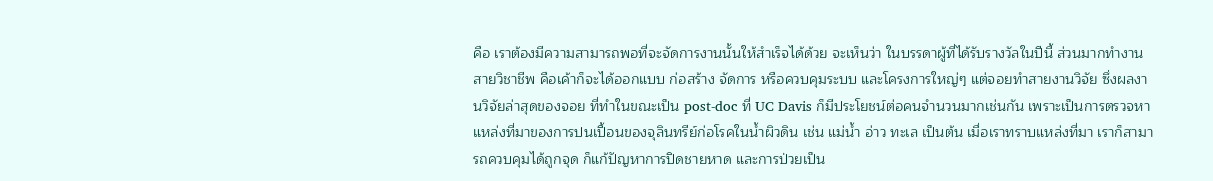คือ เราต้องมีความสามารถพอที่จะจัดการงานนั้นให้สำเร็จได้ด้วย จะเห็นว่า ในบรรดาผู้ที่ได้รับรางวัลในปีนี้ ส่วนมากทำงานสายวิชาชีพ คือเค้าก็จะได้ออกแบบ ก่อสร้าง จัดการ หรือควบคุมระบบ และโครงการใหญ่ๆ แต่จอยทำสายงานวิจัย ซึ่งผลงานวิจัยล่าสุดของจอย ที่ทำในขณะเป็น post-doc ที่ UC Davis ก็มีประโยชน์ต่อคนจำนวนมากเช่นกัน เพราะเป็นการตรวจหาแหล่งที่มาของการปนเปื้อนของจุลินทรีย์ก่อโรคในน้ำผิวดิน เช่น แม่น้ำ อ่าว ทะเล เป็นต้น เมื่อเราทราบแหล่งที่มา เราก็สามารถควบคุมได้ถูกจุด ก็แก้ปัญหาการปิดชายหาด และการป่วยเป็น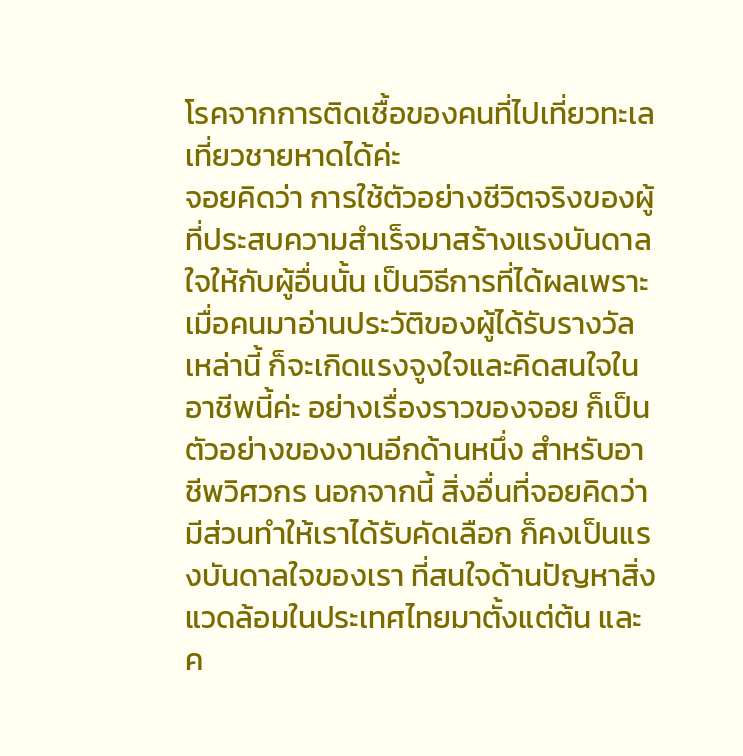โรคจากการติดเชื้อของคนที่ไปเที่ยวทะเล เที่ยวชายหาดได้ค่ะ
จอยคิดว่า การใช้ตัวอย่างชีวิตจริงของผู้ที่ประสบความสำเร็จมาสร้างแรงบันดาลใจให้กับผู้อื่นนั้น เป็นวิธีการที่ได้ผลเพราะเมื่อคนมาอ่านประวัติของผู้ได้รับรางวัลเหล่านี้ ก็จะเกิดแรงจูงใจและคิดสนใจในอาชีพนี้ค่ะ อย่างเรื่องราวของจอย ก็เป็นตัวอย่างของงานอีกด้านหนึ่ง สำหรับอาชีพวิศวกร นอกจากนี้ สิ่งอื่นที่จอยคิดว่ามีส่วนทำให้เราได้รับคัดเลือก ก็คงเป็นแรงบันดาลใจของเรา ที่สนใจด้านปัญหาสิ่งแวดล้อมในประเทศไทยมาตั้งแต่ต้น และค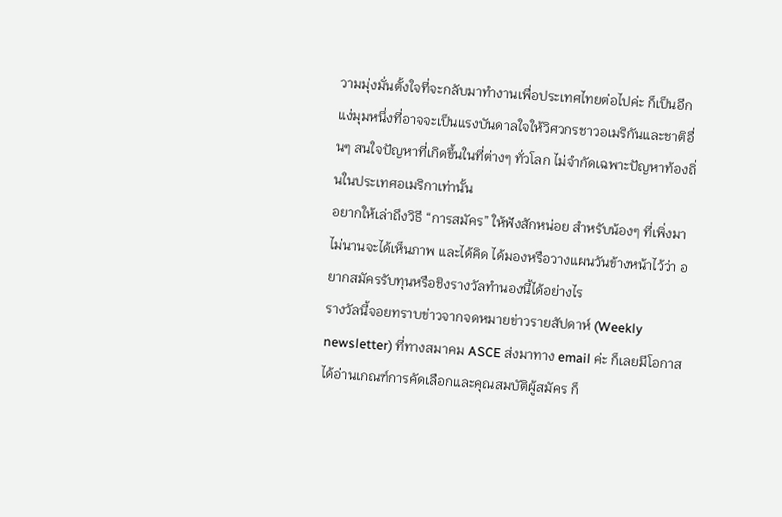วามมุ่งมั่นตั้งใจที่จะกลับมาทำงานเพื่อประเทศไทยต่อไปค่ะ ก็เป็นอีกแง่มุมหนึ่งที่อาจจะเป็นแรงบันดาลใจให้วิศวกรชาวอเมริกันและชาติอื่นๆ สนใจปัญหาที่เกิดขึ้นในที่ต่างๆ ทั่วโลก ไม่จำกัดเฉพาะปัญหาท้องถิ่นในประเทศอเมริกาเท่านั้น
อยากให้เล่าถึงวิธี “การสมัคร” ให้ฟังสักหน่อย สำหรับน้องๆ ที่เพิ่งมาไม่นานจะได้เห็นภาพ และได้คิด ได้มองหรือวางแผนวันข้างหน้าไว้ว่า อยากสมัครรับทุนหรือชิงรางวัลทำนองนี้ได้อย่างไร
รางวัลนี้จอยทราบข่าวจากจดหมายข่าวรายสัปดาห์ (Weekly newsletter) ที่ทางสมาคม ASCE ส่งมาทาง email ค่ะ ก็เลยมีโอกาสได้อ่านเกณฑ์การคัดเลือกและคุณสมบัติผู้สมัคร ก็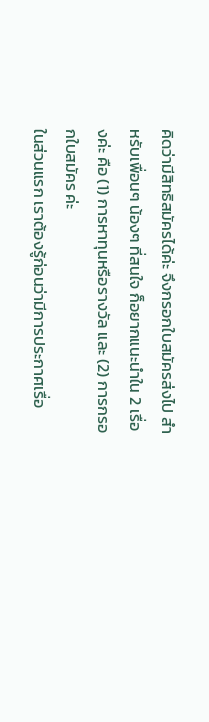คิดว่ามีสิทธิสมัครได้ค่ะ จึงกรอกใบสมัครส่งไป สำหรับเพื่อนๆ น้องๆ ที่สนใจ ก็อยากแนะนำใน 2 เรื่องค่ะ คือ (1) การหาทุนหรือรางวัล และ (2) การกรอกใบสมัคร ค่ะ
ในส่วนแรก เราต้องรู้ก่อนว่ามีการประกาศเรื่อ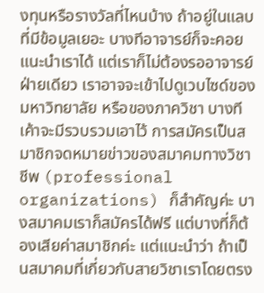งทุนหรือรางวัลที่ไหนบ้าง ถ้าอยู่ในแลบที่มีข้อมูลเยอะ บางทีอาจารย์ก็จะคอยแนะนำเราได้ แต่เราก็ไม่ต้องรออาจารย์ฝ่ายเดียว เราอาจจะเข้าไปดูเวบไซด์ของมหาวิทยาลัย หรือของภาควิชา บางทีเค้าจะมีรวบรวมเอาไว้ การสมัครเป็นสมาชิกจดหมายข่าวของสมาคมทางวิชาชีพ (professional organizations) ก็สำคัญค่ะ บางสมาคมเราก็สมัครได้ฟรี แต่บางที่ก็ต้องเสียค่าสมาชิกค่ะ แต่แนะนำว่า ถ้าเป็นสมาคมที่เกี่ยวกับสายวิชาเราโดยตรง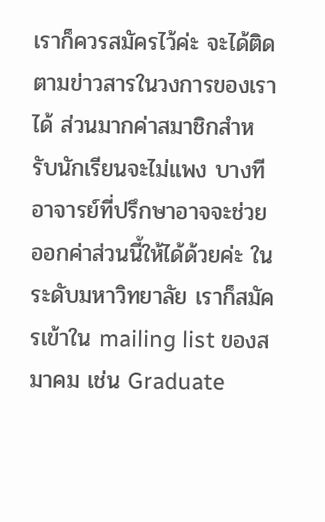เราก็ควรสมัครไว้ค่ะ จะได้ติดตามข่าวสารในวงการของเราได้ ส่วนมากค่าสมาชิกสำหรับนักเรียนจะไม่แพง บางทีอาจารย์ที่ปรึกษาอาจจะช่วยออกค่าส่วนนี้ให้ได้ด้วยค่ะ ในระดับมหาวิทยาลัย เราก็สมัครเข้าใน mailing list ของสมาคม เช่น Graduate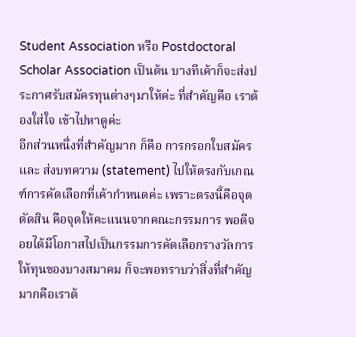Student Association หรือ Postdoctoral Scholar Association เป็นต้น บางทีเค้าก็จะส่งประกาศรับสมัครทุนต่างๆมาให้ค่ะ ที่สำคัญคือ เราต้องใส่ใจ เข้าไปหาดูค่ะ
อีกส่วนหนึ่งที่สำคัญมาก ก็คือ การกรอกใบสมัคร และ ส่งบทความ (statement) ไปให้ตรงกับเกณฑ์การคัดเลือกที่เค้ากำหนดค่ะ เพราะตรงนี้คือจุดตัดสิน คือจุดให้คะแนนจากคณะกรรมการ พอดีจอยได้มีโอกาสไปเป็นกรรมการคัดเลือกรางวัลการให้ทุนของบางสมาคม ก็จะพอทราบว่าสิ่งที่สำคัญมากคือเราต้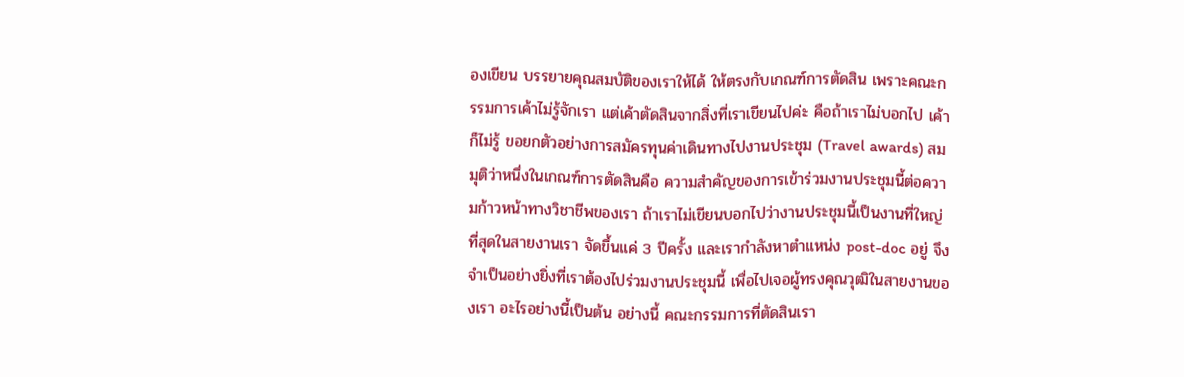องเขียน บรรยายคุณสมบัติของเราให้ได้ ให้ตรงกับเกณฑ์การตัดสิน เพราะคณะกรรมการเค้าไม่รู้จักเรา แต่เค้าตัดสินจากสิ่งที่เราเขียนไปค่ะ คือถ้าเราไม่บอกไป เค้าก็ไม่รู้ ขอยกตัวอย่างการสมัครทุนค่าเดินทางไปงานประชุม (Travel awards) สมมุติว่าหนึ่งในเกณฑ์การตัดสินคือ ความสำคัญของการเข้าร่วมงานประชุมนี้ต่อความก้าวหน้าทางวิชาชีพของเรา ถ้าเราไม่เขียนบอกไปว่างานประชุมนี้เป็นงานที่ใหญ่ที่สุดในสายงานเรา จัดขึ้นแค่ 3 ปีครั้ง และเรากำลังหาตำแหน่ง post-doc อยู่ จึงจำเป็นอย่างยิ่งที่เราต้องไปร่วมงานประชุมนี้ เพื่อไปเจอผู้ทรงคุณวุฒิในสายงานของเรา อะไรอย่างนี้เป็นต้น อย่างนี้ คณะกรรมการที่ตัดสินเรา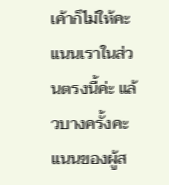เค้าก็ไม่ให้คะแนนเราในส่วนตรงนี้ค่ะ แล้วบางครั้งคะแนนของผู้ส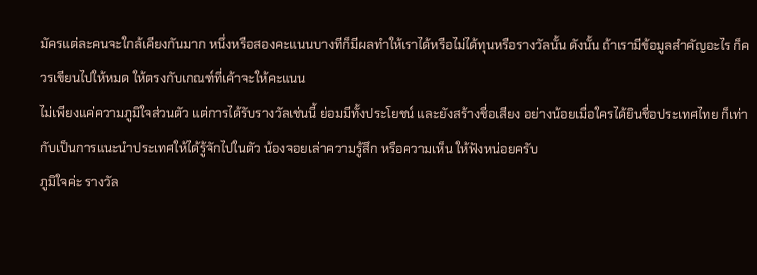มัครแต่ละคนจะใกล้เคียงกันมาก หนึ่งหรือสองคะแนนบางทีก็มีผลทำให้เราได้หรือไม่ได้ทุนหรือรางวัลนั้น ดังนั้น ถ้าเรามีข้อมูลสำคัญอะไร ก็ควรเขียนไปให้หมด ให้ตรงกับเกณฑ์ที่เค้าจะให้คะแนน
ไม่เพียงแค่ความภูมิใจส่วนตัว แต่การได้รับรางวัลเช่นนี้ ย่อมมีทั้งประโยชน์ และยังสร้างชื่อเสียง อย่างน้อยเมื่อใครได้ยินชื่อประเทศไทย ก็เท่ากับเป็นการแนะนำประเทศให้ได้รู้จักไปในตัว น้องจอยเล่าความรู้สึก หรือความเห็น ให้ฟังหน่อยครับ
ภูมิใจค่ะ รางวัล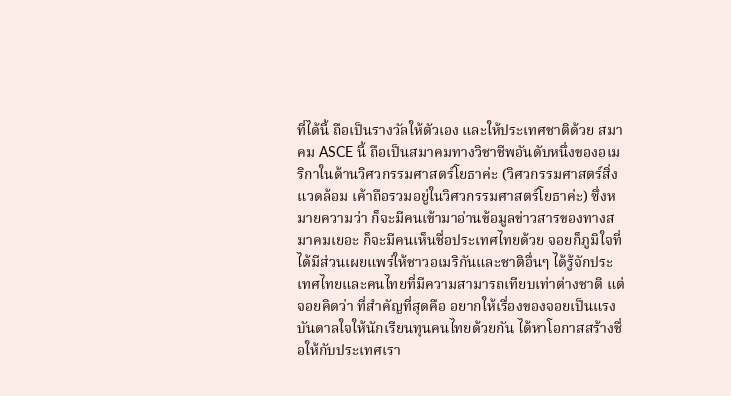ที่ได้นี้ ถือเป็นรางวัลให้ตัวเอง และให้ประเทศชาติด้วย สมาคม ASCE นี้ ถือเป็นสมาคมทางวิชาชีพอันดับหนึ่งของอเมริกาในด้านวิศวกรรมศาสตร์โยธาค่ะ (วิศวกรรมศาสตร์สิ่งแวดล้อม เค้าถือรวมอยู่ในวิศวกรรมศาสตร์โยธาค่ะ) ซึ่งหมายความว่า ก็จะมีคนเข้ามาอ่านข้อมูลข่าวสารของทางสมาคมเยอะ ก็จะมีคนเห็นชื่อประเทศไทยด้วย จอยก็ภูมิใจที่ได้มีส่วนเผยแพร่ให้ชาวอเมริกันและชาติอื่นๆ ได้รู้จักประเทศไทยและคนไทยที่มีความสามารถเทียบเท่าต่างชาติ แต่จอยคิดว่า ที่สำคัญที่สุดคือ อยากให้เรื่องของจอยเป็นแรงบันดาลใจให้นักเรียนทุนคนไทยด้วยกัน ได้หาโอกาสสร้างชื่อให้กับประเทศเรา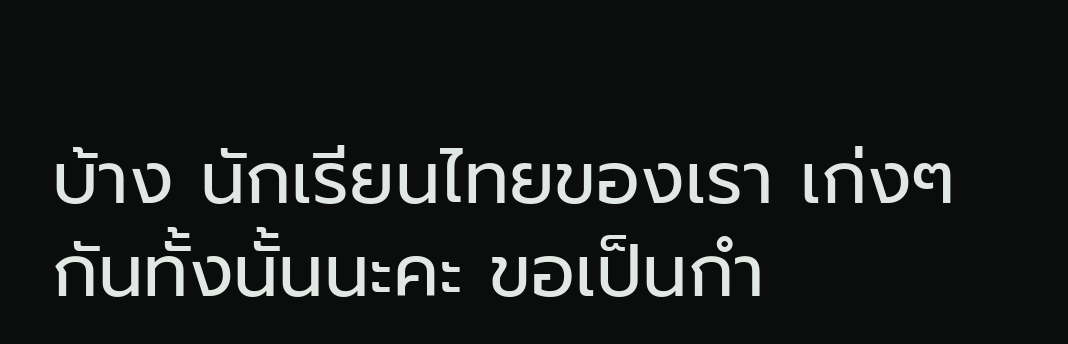บ้าง นักเรียนไทยของเรา เก่งๆ กันทั้งนั้นนะคะ ขอเป็นกำ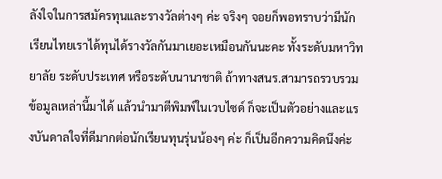ลังใจในการสมัครทุนและรางวัลต่างๆ ค่ะ จริงๆ จอยก็พอทราบว่ามีนักเรียนไทยเราได้ทุนได้รางวัลกันมาเยอะเหมือนกันนะคะ ทั้งระดับมหาวิทยาลัย ระดับประเทศ หรือระดับนานาชาติ ถ้าทางสนร.สามารถรวบรวมข้อมูลเหล่านี้มาได้ แล้วนำมาตีพิมพ์ในเวบไซด์ ก็จะเป็นตัวอย่างและแรงบันดาลใจที่ดีมากต่อนักเรียนทุนรุ่นน้องๆ ค่ะ ก็เป็นอีกความคิดนึงค่ะ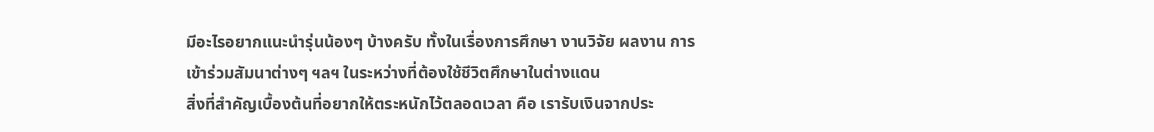มีอะไรอยากแนะนำรุ่นน้องๆ บ้างครับ ทั้งในเรื่องการศึกษา งานวิจัย ผลงาน การเข้าร่วมสัมนาต่างๆ ฯลฯ ในระหว่างที่ต้องใช้ชีวิตศึกษาในต่างแดน
สิ่งที่สำคัญเบื้องต้นที่อยากให้ตระหนักไว้ตลอดเวลา คือ เรารับเงินจากประ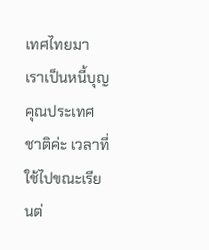เทศไทยมา เราเป็นหนี้บุญคุณประเทศชาติค่ะ เวลาที่ใช้ไปขณะเรียนต่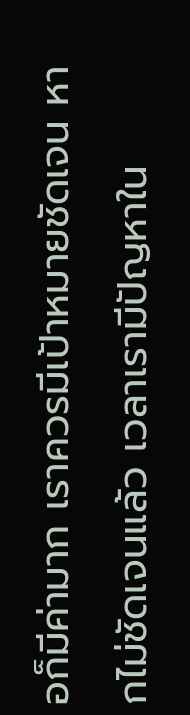อก็มีค่ามาก เราควรมีเป้าหมายชัดเจน หากไม่ชัดเจนแล้ว เวลาเรามีปัญหาใน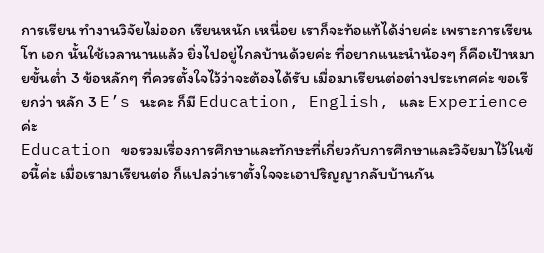การเรียน ทำงานวิจัยไม่ออก เรียนหนัก เหนื่อย เราก็จะท้อแท้ได้ง่ายค่ะ เพราะการเรียนโท เอก นั้นใช้เวลานานแล้ว ยิ่งไปอยู่ไกลบ้านด้วยค่ะ ที่อยากแนะนำน้องๆ ก็คือเป้าหมายขั้นต่ำ 3 ข้อหลักๆ ที่ควรตั้งใจไว้ว่าจะต้องได้รับ เมื่อมาเรียนต่อต่างประเทศค่ะ ขอเรียกว่า หลัก 3 E’s นะคะ ก็มี Education, English, และ Experience ค่ะ
Education ขอรวมเรื่องการศึกษาและทักษะที่เกี่ยวกับการศึกษาและวิจัยมาไว้ในข้อนี้ค่ะ เมื่อเรามาเรียนต่อ ก็แปลว่าเราตั้งใจจะเอาปริญญากลับบ้านกัน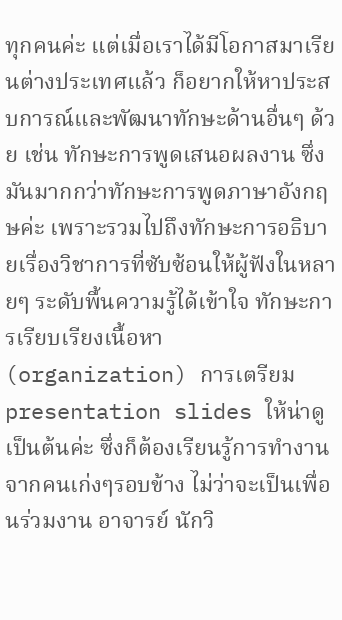ทุกคนค่ะ แต่เมื่อเราได้มีโอกาสมาเรียนต่างประเทศแล้ว ก็อยากให้หาประสบการณ์และพัฒนาทักษะด้านอื่นๆ ด้วย เช่น ทักษะการพูดเสนอผลงาน ซึ่งมันมากกว่าทักษะการพูดภาษาอังกฤษค่ะ เพราะรวมไปถึงทักษะการอธิบายเรื่องวิชาการที่ซับซ้อนให้ผู้ฟังในหลายๆ ระดับพื้นความรู้ได้เข้าใจ ทักษะการเรียบเรียงเนื้อหา (organization) การเตรียม presentation slides ให้น่าดู เป็นต้นค่ะ ซึ่งก็ต้องเรียนรู้การทำงานจากคนเก่งๆรอบข้าง ไม่ว่าจะเป็นเพื่อนร่วมงาน อาจารย์ นักวิ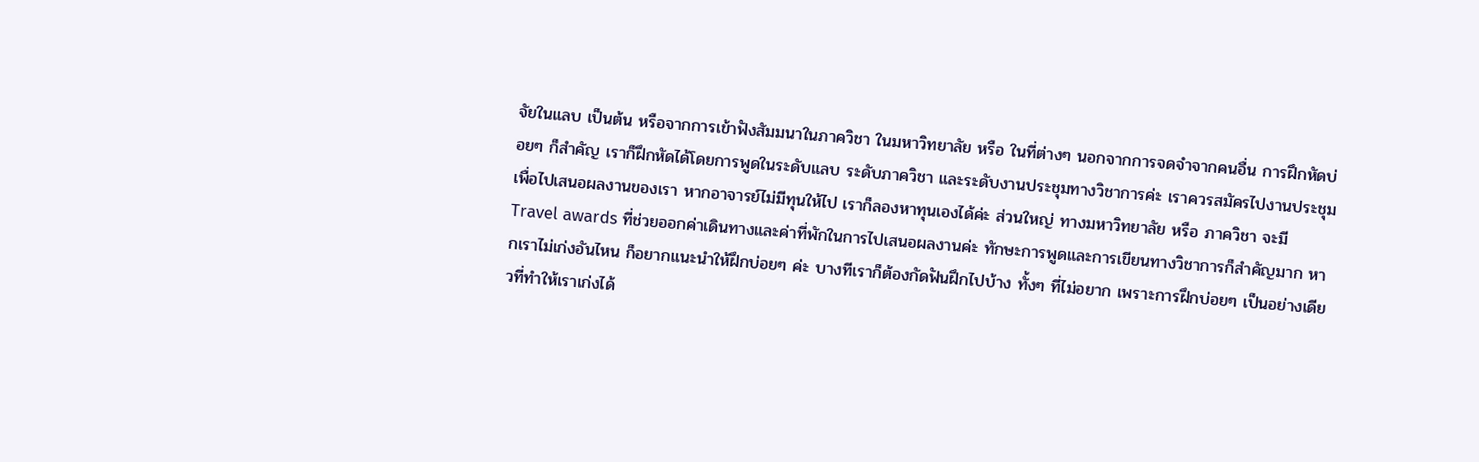จัยในแลบ เป็นต้น หรือจากการเข้าฟังสัมมนาในภาควิชา ในมหาวิทยาลัย หรือ ในที่ต่างๆ นอกจากการจดจำจากคนอื่น การฝึกหัดบ่อยๆ ก็สำคัญ เราก็ฝึกหัดได้โดยการพูดในระดับแลบ ระดับภาควิชา และระดับงานประชุมทางวิชาการค่ะ เราควรสมัครไปงานประชุม เพื่อไปเสนอผลงานของเรา หากอาจารย์ไม่มีทุนให้ไป เราก็ลองหาทุนเองได้ค่ะ ส่วนใหญ่ ทางมหาวิทยาลัย หรือ ภาควิชา จะมี Travel awards ที่ช่วยออกค่าเดินทางและค่าที่พักในการไปเสนอผลงานค่ะ ทักษะการพูดและการเขียนทางวิชาการก็สำคัญมาก หากเราไม่เก่งอันไหน ก็อยากแนะนำให้ฝึกบ่อยๆ ค่ะ บางทีเราก็ต้องกัดฟันฝึกไปบ้าง ทั้งๆ ที่ไม่อยาก เพราะการฝึกบ่อยๆ เป็นอย่างเดียวที่ทำให้เราเก่งได้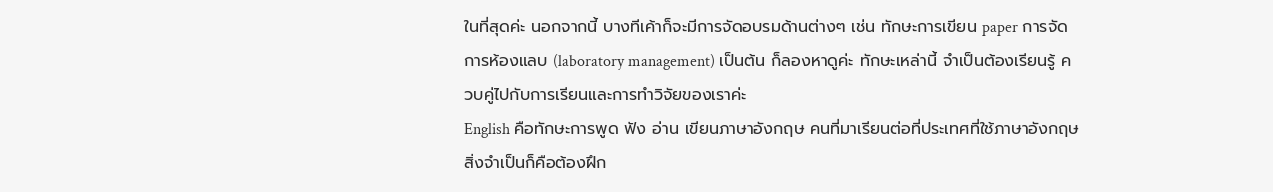ในที่สุดค่ะ นอกจากนี้ บางทีเค้าก็จะมีการจัดอบรมด้านต่างๆ เช่น ทักษะการเขียน paper การจัดการห้องแลบ (laboratory management) เป็นต้น ก็ลองหาดูค่ะ ทักษะเหล่านี้ จำเป็นต้องเรียนรู้ ควบคู่ไปกับการเรียนและการทำวิจัยของเราค่ะ
English คือทักษะการพูด ฟัง อ่าน เขียนภาษาอังกฤษ คนที่มาเรียนต่อที่ประเทศที่ใช้ภาษาอังกฤษ สิ่งจำเป็นก็คือต้องฝึก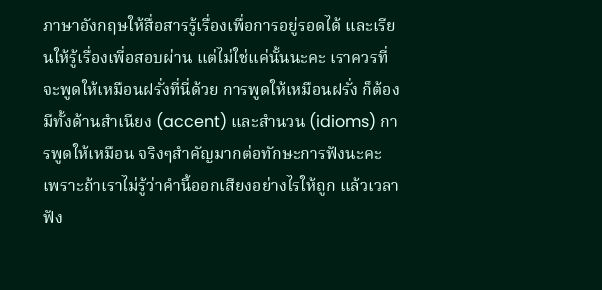ภาษาอังกฤษให้สื่อสารรู้เรื่องเพื่อการอยู่รอดได้ และเรียนให้รู้เรื่องเพี่อสอบผ่าน แต่ไม่ใช่แค่นั้นนะคะ เราควรที่จะพูดให้เหมือนฝรั่งที่นี่ด้วย การพูดให้เหมือนฝรั่ง ก็ต้องมีทั้งด้านสำเนียง (accent) และสำนวน (idioms) การพูดให้เหมือน จริงๆสำคัญมากต่อทักษะการฟังนะคะ เพราะถ้าเราไม่รู้ว่าคำนี้ออกเสียงอย่างไรให้ถูก แล้วเวลาฟัง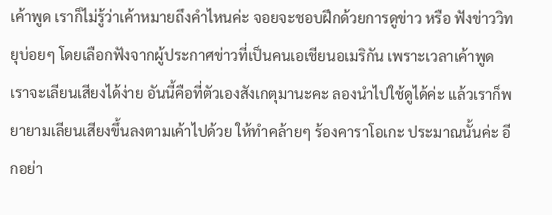เค้าพูด เราก็ไม่รู้ว่าเค้าหมายถึงคำไหนค่ะ จอยจะชอบฝึกด้วยการดูข่าว หรือ ฟังข่าววิทยุบ่อยๆ โดยเลือกฟังจากผู้ประกาศข่าวที่เป็นคนเอเชียนอเมริกัน เพราะเวลาเค้าพูด เราจะเลียนเสียงได้ง่าย อันนี้คือที่ตัวเองสังเกตุมานะคะ ลองนำไปใช้ดูได้ค่ะ แล้วเราก็พยายามเลียนเสียงขึ้นลงตามเค้าไปด้วย ให้ทำคล้ายๆ ร้องคาราโอเกะ ประมาณนั้นค่ะ อีกอย่า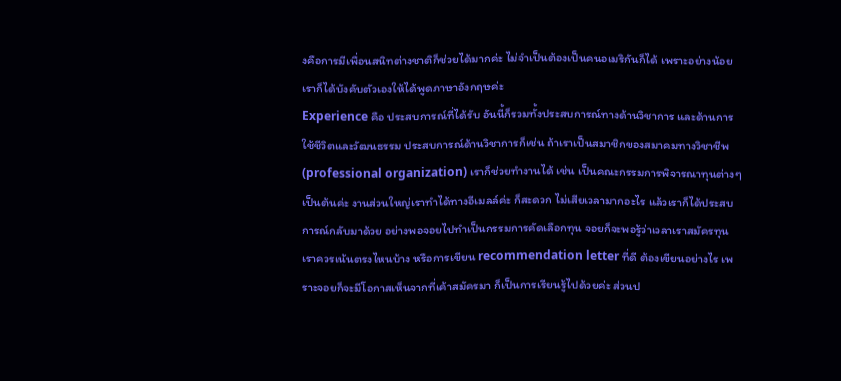งคือการมีเพื่อนสนิทต่างชาติก็ช่วยได้มากค่ะ ไม่จำเป็นต้องเป็นคนอเมริกันก็ได้ เพราะอย่างน้อยเราก็ได้บังคับตัวเองให้ได้พูดภาษาอังกฤษค่ะ
Experience คือ ประสบการณ์ที่ได้รับ อันนี้ก็รวมทั้งประสบการณ์ทางด้านวิชาการ และด้านการใช้ชีวิตและวัฒนธรรม ประสบการณ์ด้านวิชาการก็เช่น ถ้าเราเป็นสมาชิกของสมาคมทางวิชาชีพ (professional organization) เราก็ช่วยทำงานได้ เช่น เป็นคณะกรรมการพิจารณาทุนต่างๆ เป็นต้นค่ะ งานส่วนใหญ่เราทำได้ทางอีเมลล์ค่ะ ก็สะดวก ไม่เสียเวลามากอะไร แล้วเราก็ได้ประสบการณ์กลับมาด้วย อย่างพอจอยไปทำเป็นกรรมการคัดเลือกทุน จอยก็จะพอรู้ว่าเวลาเราสมัครทุน เราควรเน้นตรงไหนบ้าง หรือการเขียน recommendation letter ที่ดี ต้องเขียนอย่างไร เพราะจอยก็จะมีโอกาสเห็นจากที่เค้าสมัครมา ก็เป็นการเรียนรู้ไปด้วยค่ะ ส่วนป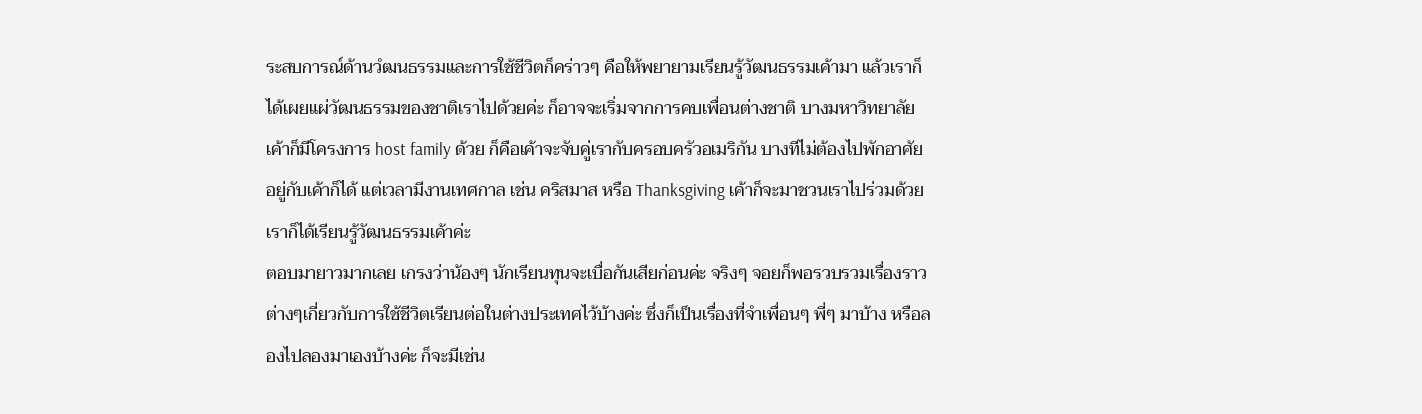ระสบการณ์ด้านวํฒนธรรมและการใช้ชีวิตก็คร่าวๆ คือให้พยายามเรียนรู้วัฒนธรรมเค้ามา แล้วเราก็ได้เผยแผ่วัฒนธรรมของชาติเราไปด้วยค่ะ ก็อาจจะเริ่มจากการคบเพื่อนต่างชาติ บางมหาวิทยาลัยเค้าก็มีโครงการ host family ด้วย ก็คือเค้าจะจับคู่เรากับครอบครัวอเมริกัน บางทีไม่ต้องไปพักอาศัยอยู่กับเค้าก็ได้ แต่เวลามีงานเทศกาล เช่น คริสมาส หรือ Thanksgiving เค้าก็จะมาชวนเราไปร่วมด้วย เราก็ได้เรียนรู้วัฒนธรรมเค้าค่ะ
ตอบมายาวมากเลย เกรงว่าน้องๆ นักเรียนทุนจะเบื่อกันเสียก่อนค่ะ จริงๆ จอยก็พอรวบรวมเรื่องราวต่างๆเกี่ยวกับการใช้ชีวิตเรียนต่อในต่างประเทศไว้บ้างค่ะ ซึ่งก็เป็นเรื่องที่จำเพื่อนๆ พี่ๆ มาบ้าง หรือลองไปลองมาเองบ้างค่ะ ก็จะมีเช่น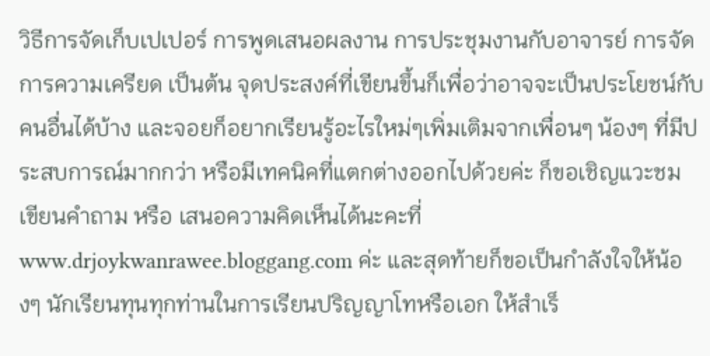วิธีการจัดเก็บเปเปอร์ การพูดเสนอผลงาน การประชุมงานกับอาจารย์ การจัดการความเครียด เป็นต้น จุดประสงค์ที่เขียนขึ้นก็เพื่อว่าอาจจะเป็นประโยชน์กับคนอื่นได้บ้าง และจอยก็อยากเรียนรู้อะไรใหม่ๆเพิ่มเติมจากเพื่อนๆ น้องๆ ที่มีประสบการณ์มากกว่า หรือมีเทคนิคที่แตกต่างออกไปด้วยค่ะ ก็ขอเชิญแวะชม เขียนคำถาม หรือ เสนอความคิดเห็นได้นะคะที่ www.drjoykwanrawee.bloggang.com ค่ะ และสุดท้ายก็ขอเป็นกำลังใจให้น้องๆ นักเรียนทุนทุกท่านในการเรียนปริญญาโทหรือเอก ให้สำเร็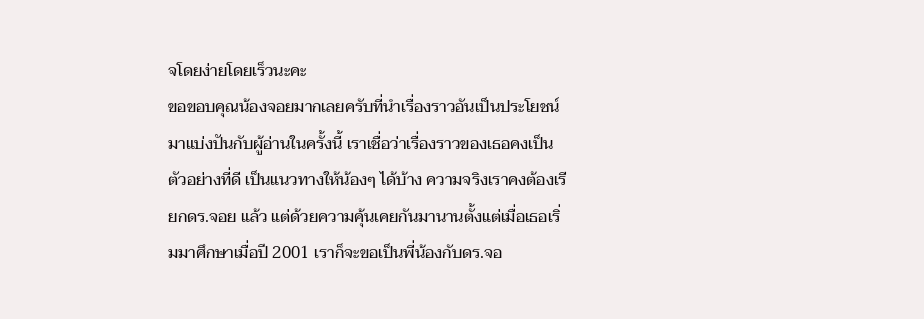จโดยง่ายโดยเร็วนะคะ
ขอขอบคุณน้องจอยมากเลยครับที่นำเรื่องราวอันเป็นประโยชน์มาแบ่งปันกับผู้อ่านในครั้งนี้ เราเชื่อว่าเรื่องราวของเธอคงเป็นตัวอย่างที่ดี เป็นแนวทางให้น้องๆ ได้บ้าง ความจริงเราคงต้องเรียกดร.จอย แล้ว แต่ด้วยความคุ้นเคยกันมานานตั้งแต่เมื่อเธอเริ่มมาศึกษาเมื่อปี 2001 เราก็จะขอเป็นพี่น้องกับดร.จอ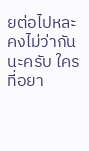ยต่อไปหละ คงไม่ว่ากันนะครับ ใครที่อยา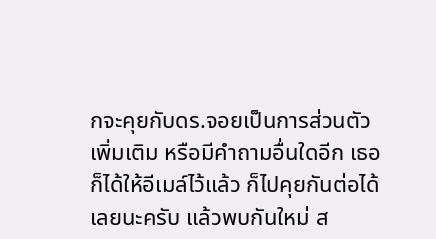กจะคุยกับดร.จอยเป็นการส่วนตัวเพิ่มเติม หรือมีคำถามอื่นใดอีก เธอก็ได้ให้อีเมล์ไว้แล้ว ก็ไปคุยกันต่อได้เลยนะครับ แล้วพบกันใหม่ ส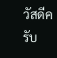วัสดีครับ